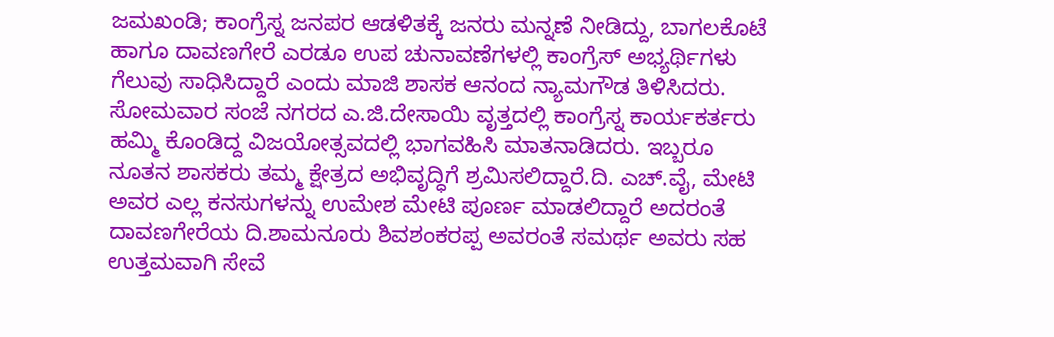ಜಮಖಂಡಿ; ಕಾಂಗ್ರೆಸ್ನ ಜನಪರ ಆಡಳಿತಕ್ಕೆ ಜನರು ಮನ್ನಣೆ ನೀಡಿದ್ದು, ಬಾಗಲಕೊಟೆ ಹಾಗೂ ದಾವಣಗೇರೆ ಎರಡೂ ಉಪ ಚುನಾವಣೆಗಳಲ್ಲಿ ಕಾಂಗ್ರೆಸ್ ಅಭ್ಯರ್ಥಿಗಳು ಗೆಲುವು ಸಾಧಿಸಿದ್ದಾರೆ ಎಂದು ಮಾಜಿ ಶಾಸಕ ಆನಂದ ನ್ಯಾಮಗೌಡ ತಿಳಿಸಿದರು. ಸೋಮವಾರ ಸಂಜೆ ನಗರದ ಎ.ಜಿ.ದೇಸಾಯಿ ವೃತ್ತದಲ್ಲಿ ಕಾಂಗ್ರೆಸ್ನ ಕಾರ್ಯಕರ್ತರು ಹಮ್ಮಿ ಕೊಂಡಿದ್ದ ವಿಜಯೋತ್ಸವದಲ್ಲಿ ಭಾಗವಹಿಸಿ ಮಾತನಾಡಿದರು. ಇಬ್ಬರೂ ನೂತನ ಶಾಸಕರು ತಮ್ಮ ಕ್ಷೇತ್ರದ ಅಭಿವೃದ್ಧಿಗೆ ಶ್ರಮಿಸಲಿದ್ದಾರೆ.ದಿ. ಎಚ್.ವೈ, ಮೇಟಿ ಅವರ ಎಲ್ಲ ಕನಸುಗಳನ್ನು ಉಮೇಶ ಮೇಟಿ ಪೂರ್ಣ ಮಾಡಲಿದ್ದಾರೆ ಅದರಂತೆ ದಾವಣಗೇರೆಯ ದಿ.ಶಾಮನೂರು ಶಿವಶಂಕರಪ್ಪ ಅವರಂತೆ ಸಮರ್ಥ ಅವರು ಸಹ ಉತ್ತಮವಾಗಿ ಸೇವೆ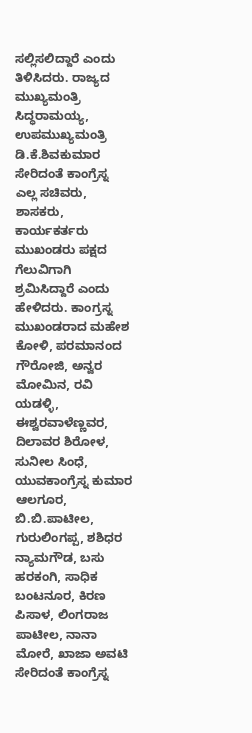ಸಲ್ಲಿಸಲಿದ್ದಾರೆ ಎಂದು ತಿಳಿಸಿದರು. ರಾಜ್ಯದ ಮುಖ್ಯಮಂತ್ರಿ ಸಿದ್ಧರಾಮಯ್ಯ, ಉಪಮುಖ್ಯಮಂತ್ರಿ ಡಿ.ಕೆ.ಶಿವಕುಮಾರ ಸೇರಿದಂತೆ ಕಾಂಗ್ರೆಸ್ನ ಎಲ್ಲ ಸಚಿವರು, ಶಾಸಕರು, ಕಾರ್ಯಕರ್ತರು ಮುಖಂಡರು ಪಕ್ಷದ ಗೆಲುವಿಗಾಗಿ ಶ್ರಮಿಸಿದ್ದಾರೆ ಎಂದು ಹೇಳಿದರು. ಕಾಂಗ್ರಸ್ನ ಮುಖಂಡರಾದ ಮಹೇಶ ಕೋಳಿ, ಪರಮಾನಂದ ಗೌರೋಜಿ, ಅನ್ವರ ಮೋಮಿನ, ರವಿ ಯಡಳ್ಳಿ, ಈಶ್ವರವಾಳೆಣ್ಣವರ, ದಿಲಾವರ ಶಿರೋಳ, ಸುನೀಲ ಸಿಂಧೆ, ಯುವಕಾಂಗ್ರೆಸ್ನ ಕುಮಾರ ಆಲಗೂರ, ಬಿ.ಬಿ.ಪಾಟೀಲ, ಗುರುಲಿಂಗಪ್ಪ, ಶಶಿಧರ ನ್ಯಾಮಗೌಡ, ಬಸು ಹರಕಂಗಿ, ಸಾಧಿಕ ಬಂಟನೂರ, ಕಿರಣ ಪಿಸಾಳ, ಲಿಂಗರಾಜ ಪಾಟೀಲ, ನಾನಾ ಮೋರೆ, ಖಾಜಾ ಅವಟಿ ಸೇರಿದಂತೆ ಕಾಂಗ್ರೆಸ್ನ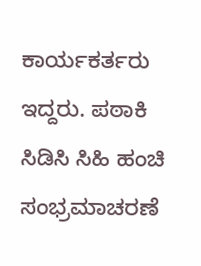ಕಾರ್ಯಕರ್ತರು ಇದ್ದರು. ಪಠಾಕಿ ಸಿಡಿಸಿ ಸಿಹಿ ಹಂಚಿ ಸಂಭ್ರಮಾಚರಣೆ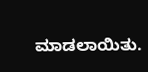ಮಾಡಲಾಯಿತು.